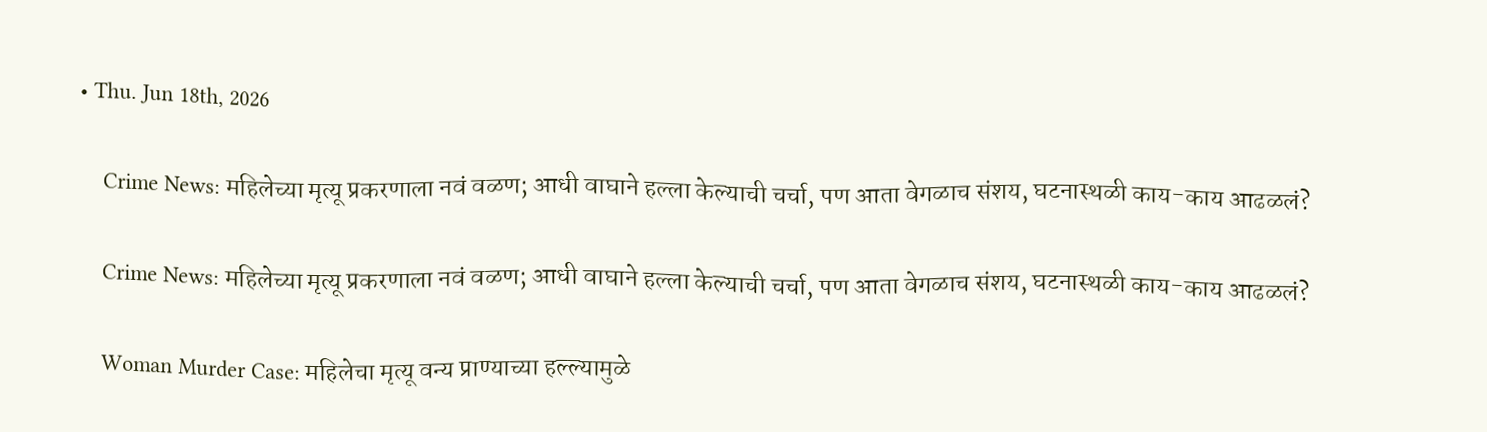• Thu. Jun 18th, 2026

    Crime News: महिलेच्या मृत्यू प्रकरणाला नवं वळण; आधी वाघाने हल्ला केल्याची चर्चा, पण आता वेगळाच संशय, घटनास्थळी काय-काय आढळलं?

    Crime News: महिलेच्या मृत्यू प्रकरणाला नवं वळण; आधी वाघाने हल्ला केल्याची चर्चा, पण आता वेगळाच संशय, घटनास्थळी काय-काय आढळलं?

    Woman Murder Case: महिलेचा मृत्यू वन्य प्राण्याच्या हल्ल्यामुळे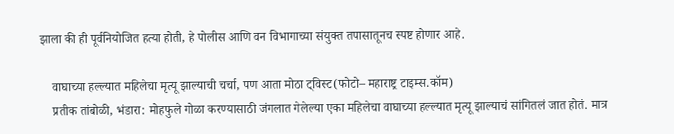झाला की ही पूर्वनियोजित हत्या होती, हे पोलीस आणि वन विभागाच्या संयुक्त तपासातूनच स्पष्ट होणार आहे.

    वाघाच्या हल्ल्यात महिलेचा मृत्यू झाल्याची चर्चा, पण आता मोठा ट्विस्ट(फोटो– महाराष्ट्र टाइम्स.कॉम)
    प्रतीक तांबोळी, भंडारा: मोहफुले गोळा करण्यासाठी जंगलात गेलेल्या एका महिलेचा वाघाच्या हल्ल्यात मृत्यू झाल्याचं सांगितलं जात होतं. मात्र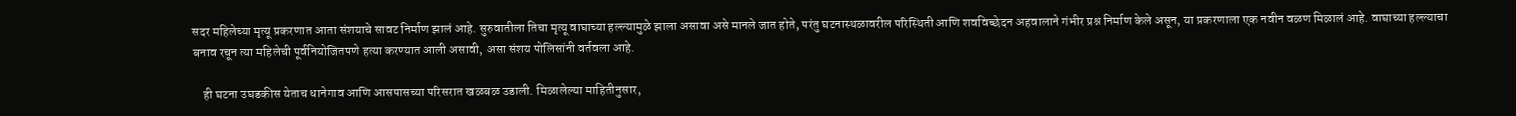सदर महिलेच्या मृत्यू प्रकरणात आता संशयाचे सावट निर्माण झालं आहे. सुरुवातीला तिचा मृत्यू वाघाच्या हल्ल्यामुळे झाला असावा असे मानले जात होते, परंतु घटनास्थळावरील परिस्थिती आणि शवविच्छेदन अहवालाने गंभीर प्रश्न निर्माण केले असून, या प्रकरणाला एक नवीन वळण मिळालं आहे. वाघाच्या हल्ल्याचा बनाव रचून त्या महिलेची पूर्वनियोजितपणे हत्या करण्यात आली असावी, असा संशय पोलिसांनी वर्तवला आहे.

    ही घटना उघडकीस येताच धानेगाव आणि आसपासच्या परिसरात खळबळ उडाली. मिळालेल्या माहितीनुसार,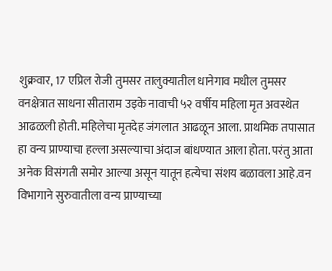शुक्रवार, 17 एप्रिल रोजी तुमसर तालुक्यातील धानेगाव मधील तुमसर वनक्षेत्रात साधना सीताराम उइके नावाची ५२ वर्षीय महिला मृत अवस्थेत आढळली होती. महिलेचा मृतदेह जंगलात आढळून आला. प्राथमिक तपासात हा वन्य प्राण्याचा हल्ला असल्याचा अंदाज बांधण्यात आला होता. परंतु आता अनेक विसंगती समोर आल्या असून यातून हत्येचा संशय बळावला आहे.वन विभागाने सुरुवातीला वन्य प्राण्याच्या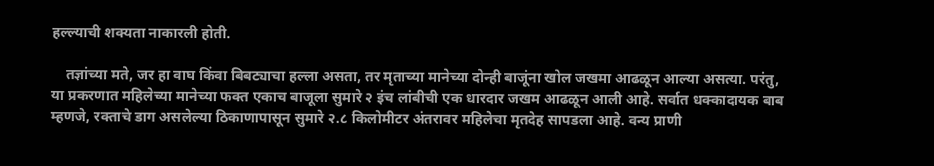हल्ल्याची शक्यता नाकारली होती.

    तज्ञांच्या मते, जर हा वाघ किंवा बिबट्याचा हल्ला असता, तर मृताच्या मानेच्या दोन्ही बाजूंना खोल जखमा आढळून आल्या असत्या. परंतु, या प्रकरणात महिलेच्या मानेच्या फक्त एकाच बाजूला सुमारे २ इंच लांबीची एक धारदार जखम आढळून आली आहे. सर्वात धक्कादायक बाब म्हणजे, रक्ताचे डाग असलेल्या ठिकाणापासून सुमारे २.८ किलोमीटर अंतरावर महिलेचा मृतदेह सापडला आहे. वन्य प्राणी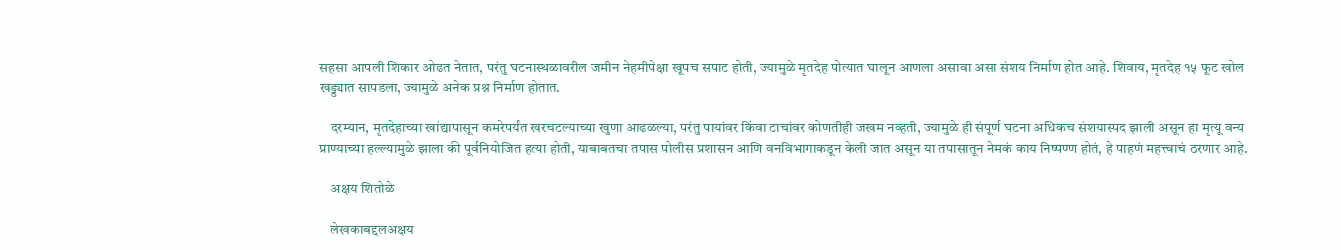सहसा आपली शिकार ओढत नेतात, परंतु घटनास्थळावरील जमीन नेहमीपेक्षा खूपच सपाट होती, ज्यामुळे मृतदेह पोत्यात घालून आणला असावा असा संशय निर्माण होत आहे. शिवाय, मृतदेह १५ फूट खोल खड्ड्यात सापडला, ज्यामुळे अनेक प्रश्न निर्माण होतात.

    दरम्यान, मृतदेहाच्या खांद्यापासून कमरेपर्यंत खरचटल्याच्या खुणा आढळल्या, परंतु पायांवर किंवा टाचांवर कोणतीही जखम नव्हती, ज्यामुळे ही संपूर्ण घटना अधिकच संशयास्पद झाली असून हा मृत्यू वन्य प्राण्याच्या हल्ल्यामुळे झाला की पूर्वनियोजित हत्या होती, याबाबतचा तपास पोलीस प्रशासन आणि वनविभागाकडून केली जात असून या तपासातून नेमकं काय निष्पण्ण होतं, हे पाहणं महत्त्वाचं ठरणार आहे.

    अक्षय शितोळे

    लेखकाबद्दलअक्षय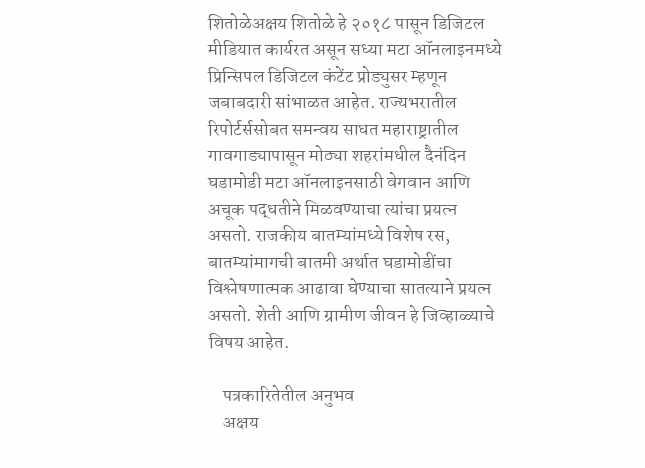शितोळेअक्षय शितोळे हे २०१८ पासून डिजिटल मीडियात कार्यरत असून सध्या मटा ऑनलाइनमध्ये प्रिन्सिपल डिजिटल कंटेंट प्रोड्युसर म्हणून जबाबदारी सांभाळत आहेत. राज्यभरातील रिपोर्टर्ससोबत समन्वय साधत महाराष्ट्रातील गावगाड्यापासून मोठ्या शहरांमधील दैनंदिन घडामोडी मटा ऑनलाइनसाठी वेगवान आणि अचूक पद्धतीने मिळवण्याचा त्यांचा प्रयत्न असतो. राजकीय बातम्यांमध्ये विशेष रस, बातम्यांमागची बातमी अर्थात घडामोडींचा विश्लेषणात्मक आढावा घेण्याचा सातत्याने प्रयत्न असतो. शेती आणि ग्रामीण जीवन हे जिव्हाळ्याचे विषय आहेत.

    पत्रकारितेतील अनुभव
    अक्षय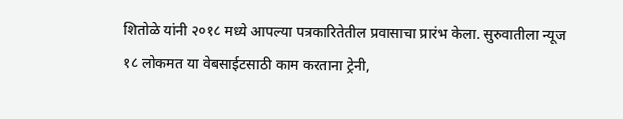शितोळे यांनी २०१८ मध्ये आपल्या पत्रकारितेतील प्रवासाचा प्रारंभ केला. सुरुवातीला न्यूज १८ लोकमत या वेबसाईटसाठी काम करताना ट्रेनी,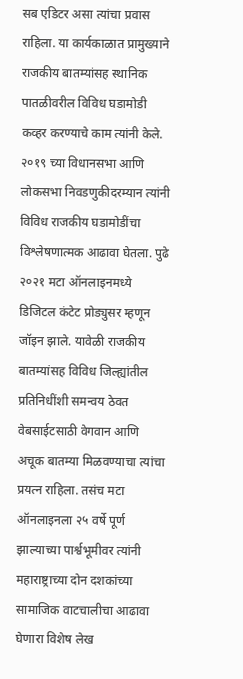सब एडिटर असा त्यांचा प्रवास राहिला. या कार्यकाळात प्रामुख्याने राजकीय बातम्यांसह स्थानिक पातळीवरील विविध घडामोडी कव्हर करण्याचे काम त्यांनी केले. २०१९ च्या विधानसभा आणि लोकसभा निवडणुकीदरम्यान त्यांनी विविध राजकीय घडामोडींचा विश्लेषणात्मक आढावा घेतला. पुढे २०२१ मटा ऑनलाइनमध्ये डिजिटल कंटेट प्रोड्युसर म्हणून जॉइन झाले. यावेळी राजकीय बातम्यांसह विविध जिल्ह्यांतील प्रतिनिधींशी समन्वय ठेवत वेबसाईटसाठी वेगवान आणि अचूक बातम्या मिळवण्याचा त्यांचा प्रयत्न राहिला. तसंच मटा ऑनलाइनला २५ वर्षे पूर्ण झाल्याच्या पार्श्वभूमीवर त्यांनी महाराष्ट्राच्या दोन दशकांच्या सामाजिक वाटचालीचा आढावा घेणारा विशेष लेख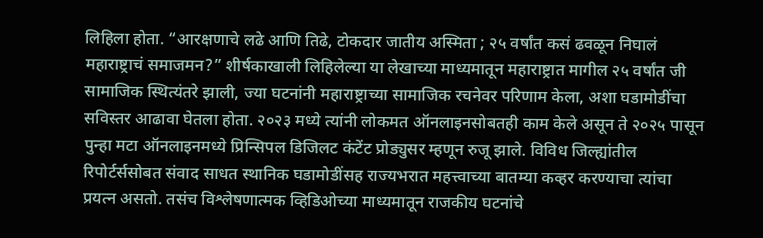लिहिला होता. “आरक्षणाचे लढे आणि तिढे, टोकदार जातीय अस्मिता ; २५ वर्षांत कसं ढवळून निघालं महाराष्ट्राचं समाजमन?” शीर्षकाखाली लिहिलेल्या या लेखाच्या माध्यमातून महाराष्ट्रात मागील २५ वर्षांत जी सामाजिक स्थित्यंतरे झाली, ज्या घटनांनी महाराष्ट्राच्या सामाजिक रचनेवर परिणाम केला, अशा घडामोडींचा सविस्तर आढावा घेतला होता. २०२३ मध्ये त्यांनी लोकमत ऑनलाइनसोबतही काम केले असून ते २०२५ पासून पुन्हा मटा ऑनलाइनमध्ये प्रिन्सिपल डिजिलट कंटेंट प्रोड्युसर म्हणून रुजू झाले. विविध जिल्ह्यांतील रिपोर्टर्ससोबत संवाद साधत स्थानिक घडामोडींसह राज्यभरात महत्त्वाच्या बातम्या कव्हर करण्याचा त्यांचा प्रयत्न असतो. तसंच विश्लेषणात्मक व्हिडिओच्या माध्यमातून राजकीय घटनांचे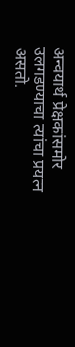अन्वयार्थ प्रेक्षकांसमोर उलगडण्याचा त्यांचा प्रयत्न असतो.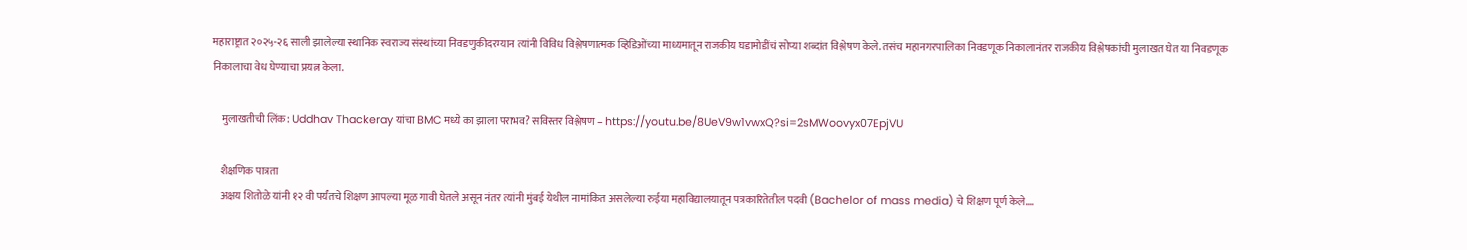महाराष्ट्रात २०२५-२६ साली झालेल्या स्थानिक स्वराज्य संस्थांच्या निवडणुकीदरम्यान त्यांनी विविध विश्लेषणात्मक व्हिडिओंच्या माध्यमातून राजकीय घडामोडींचं सोप्या शब्दांत विश्लेषण केले. तसंच महानगरपालिका निवडणूक निकालानंतर राजकीय विश्लेषकांची मुलाखत घेत या निवडणूक निकालाचा वेध घेण्याचा प्रयत्न केला.

    मुलाखतीची लिंक: Uddhav Thackeray यांचा BMC मध्ये का झाला पराभव? सविस्तर विश्लेषण – https://youtu.be/8UeV9w1vwxQ?si=2sMWoovyx07EpjVU

    शैक्षणिक पात्रता
    अक्षय शितोळे यांनी १२ वी पर्यंतचे शिक्षण आपल्या मूळ गावी घेतले असून नंतर त्यांनी मुंबई येथील नामांकित असलेल्या रुईया महाविद्यालयातून पत्रकारितेतील पदवी (Bachelor of mass media) चे शिक्षण पूर्ण केले.…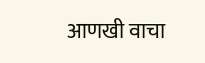आणखी वाचा